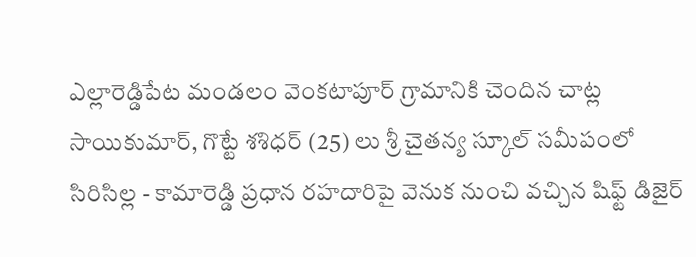ఎల్లారెడ్డిపేట మండలం వెంకటాపూర్ గ్రామానికి చెందిన చాట్ల సాయికుమార్, గొట్టే శశిధర్ (25) లు శ్రీ చైతన్య స్కూల్ సమీపంలో సిరిసిల్ల - కామారెడ్డి ప్రధాన రహదారిపై వెనుక నుంచి వచ్చిన షిఫ్ట్ డిజైర్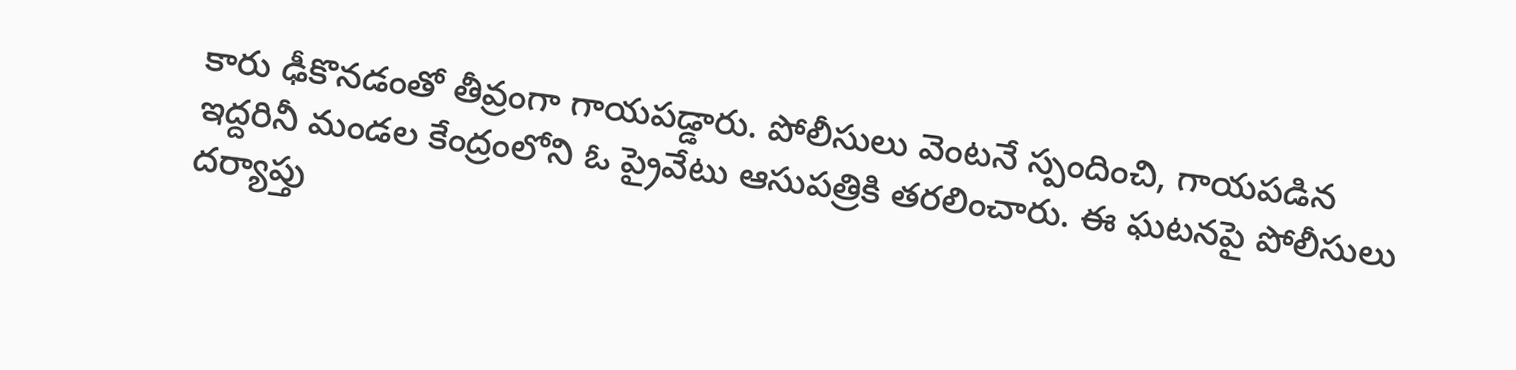కారు ఢీకొనడంతో తీవ్రంగా గాయపడ్డారు. పోలీసులు వెంటనే స్పందించి, గాయపడిన ఇద్దరినీ మండల కేంద్రంలోని ఓ ప్రైవేటు ఆసుపత్రికి తరలించారు. ఈ ఘటనపై పోలీసులు దర్యాప్తు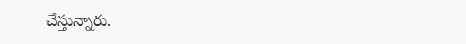చేస్తున్నారు.